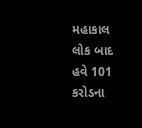મહાકાલ લોક બાદ હવે 101 કરોડના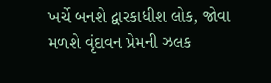ખર્ચે બનશે દ્વારકાધીશ લોક, જોવા મળશે વૃંદાવન પ્રેમની ઝલક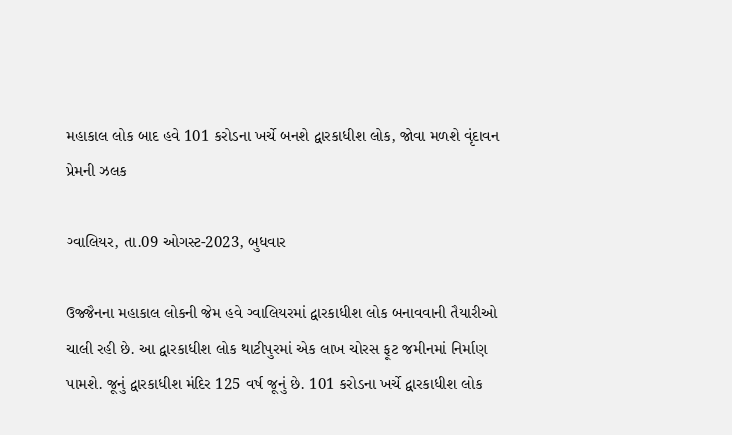મહાકાલ લોક બાદ હવે 101 કરોડના ખર્ચે બનશે દ્વારકાધીશ લોક, જોવા મળશે વૃંદાવન પ્રેમની ઝલક

ગ્વાલિયર, તા.09 ઓગસ્ટ-2023, બુધવાર

ઉજ્જૈનના મહાકાલ લોકની જેમ હવે ગ્વાલિયરમાં દ્વારકાધીશ લોક બનાવવાની તૈયારીઓ ચાલી રહી છે. આ દ્વારકાધીશ લોક થાટીપુરમાં એક લાખ ચોરસ ફૂટ જમીનમાં નિર્માણ પામશે. જૂનું દ્વારકાધીશ મંદિર 125 વર્ષ જૂનું છે. 101 કરોડના ખર્ચે દ્વારકાધીશ લોક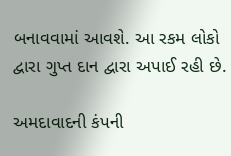બનાવવામાં આવશે. આ રકમ લોકો દ્વારા ગુપ્ત દાન દ્વારા અપાઈ રહી છે.

અમદાવાદની કંપની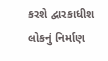કરશે દ્વારકાધીશ લોકનું નિર્માણ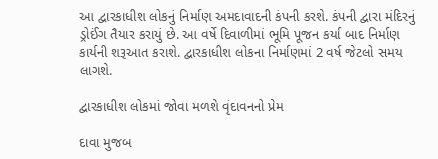આ દ્વારકાધીશ લોકનું નિર્માણ અમદાવાદની કંપની કરશે. કંપની દ્વારા મંદિરનું ડ્રોઈંગ તૈયાર કરાયું છે. આ વર્ષે દિવાળીમાં ભૂમિ પૂજન કર્યા બાદ નિર્માણ કાર્યની શરૂઆત કરાશે. દ્વારકાધીશ લોકના નિર્માણમાં 2 વર્ષ જેટલો સમય લાગશે.

દ્વારકાધીશ લોકમાં જોવા મળશે વૃંદાવનનો પ્રેમ

દાવા મુજબ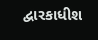દ્વારકાધીશ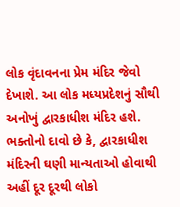લોક વૃંદાવનના પ્રેમ મંદિર જેવો દેખાશે. આ લોક મધ્યપ્રદેશનું સૌથી અનોખું દ્વારકાધીશ મંદિર હશે. ભક્તોનો દાવો છે કે, દ્વારકાધીશ મંદિરની ઘણી માન્યતાઓ હોવાથી અહીં દૂર દૂરથી લોકો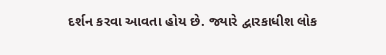દર્શન કરવા આવતા હોય છે. જ્યારે દ્વારકાધીશ લોક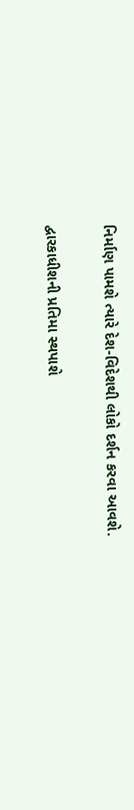નિર્માણ પામશે ત્યારે દેશ-વિદેશથી લોકો દર્શન કરવા આવશે.

દ્વારકાધીશની પ્રતિમા સ્થપાશે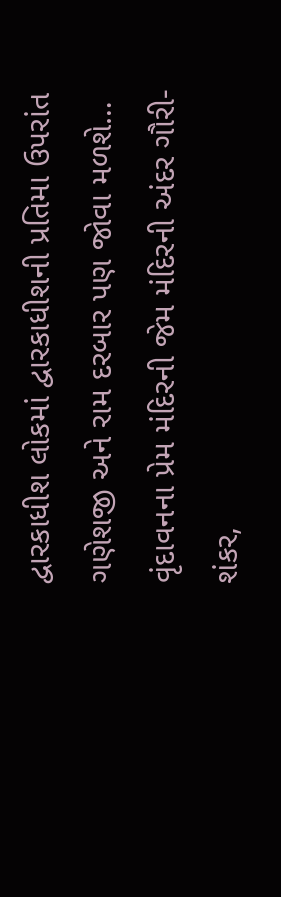દ્વારકાધીશ લોકમાં દ્વારકાધીશની પ્રતિમા ઉપરાંત ગણેશજી અને રામ દરબાર પણ જોવા મળશે… વૃંદાવનના પ્રેમ મંદિરની જેમ મંદિરની અંદર ગૌરી-શંકર,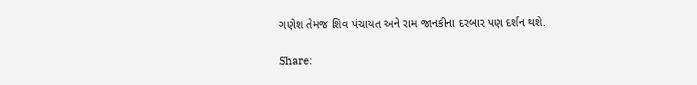ગણેશ તેમજ શિવ પંચાયત અને રામ જાનકીના દરબાર પણ દર્શન થશે.

Share: